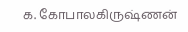க. கோபாலகிருஷ்ணன்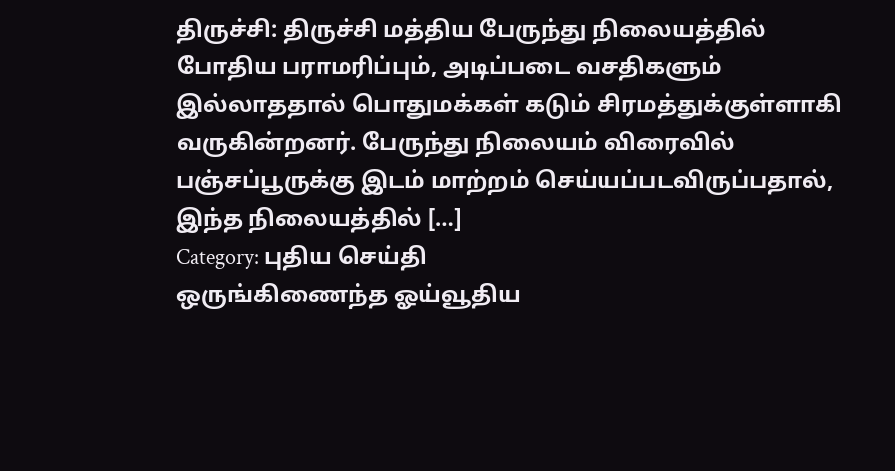திருச்சி: திருச்சி மத்திய பேருந்து நிலையத்தில் போதிய பராமரிப்பும், அடிப்படை வசதிகளும் இல்லாததால் பொதுமக்கள் கடும் சிரமத்துக்குள்ளாகி வருகின்றனர். பேருந்து நிலையம் விரைவில் பஞ்சப்பூருக்கு இடம் மாற்றம் செய்யப்படவிருப்பதால், இந்த நிலையத்தில் […]
Category: புதிய செய்தி
ஒருங்கிணைந்த ஓய்வூதிய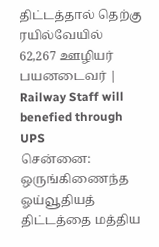திட்டத்தால் தெற்கு ரயில்வேயில் 62,267 ஊழியர் பயனடைவர் | Railway Staff will benefied through UPS
சென்னை: ஒருங்கிணைந்த ஓய்வூதியத் திட்டத்தை மத்திய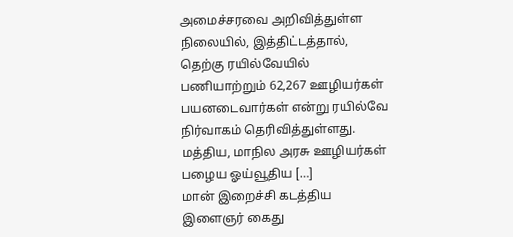அமைச்சரவை அறிவித்துள்ள நிலையில், இத்திட்டத்தால், தெற்கு ரயில்வேயில் பணியாற்றும் 62,267 ஊழியர்கள் பயனடைவார்கள் என்று ரயில்வே நிர்வாகம் தெரிவித்துள்ளது. மத்திய, மாநில அரசு ஊழியர்கள் பழைய ஓய்வூதிய […]
மான் இறைச்சி கடத்திய இளைஞர் கைது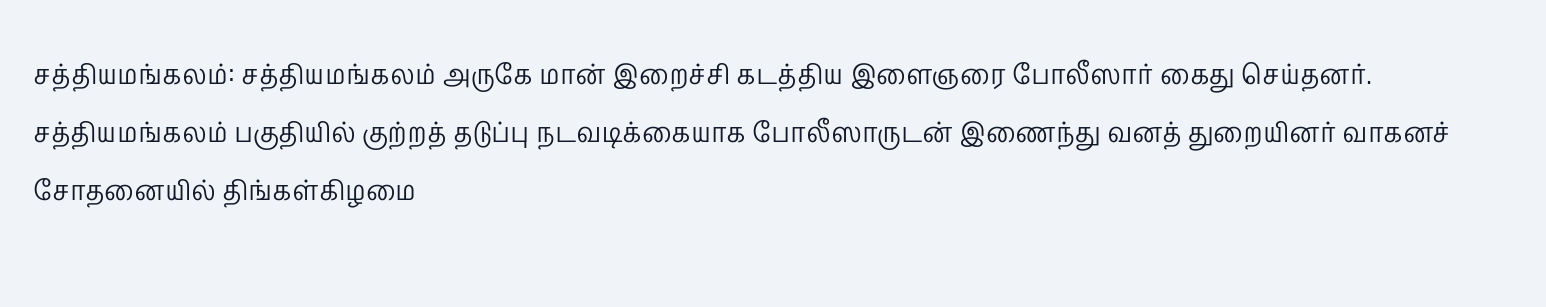சத்தியமங்கலம்: சத்தியமங்கலம் அருகே மான் இறைச்சி கடத்திய இளைஞரை போலீஸார் கைது செய்தனர். சத்தியமங்கலம் பகுதியில் குற்றத் தடுப்பு நடவடிக்கையாக போலீஸாருடன் இணைந்து வனத் துறையினர் வாகனச் சோதனையில் திங்கள்கிழமை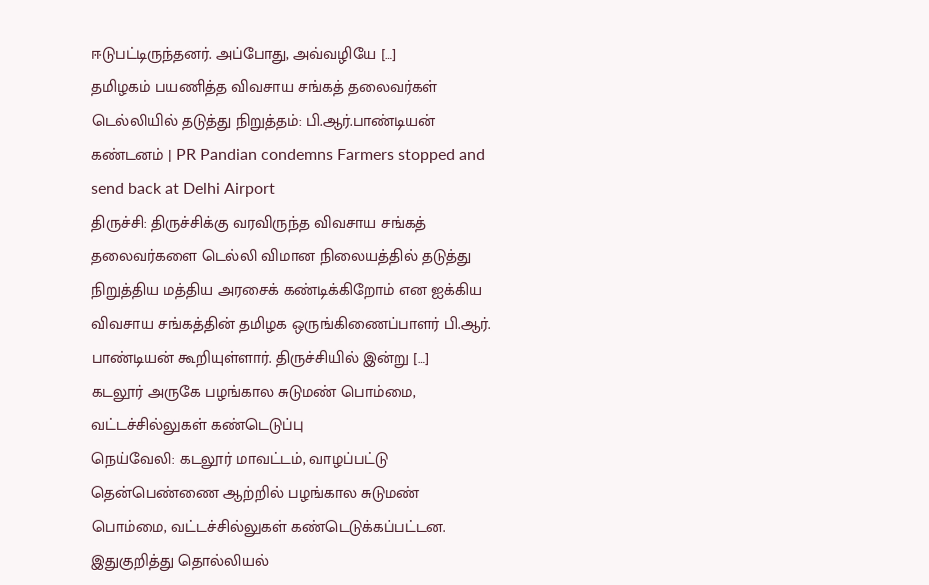ஈடுபட்டிருந்தனர். அப்போது, அவ்வழியே […]
தமிழகம் பயணித்த விவசாய சங்கத் தலைவர்கள் டெல்லியில் தடுத்து நிறுத்தம்: பி.ஆர்.பாண்டியன் கண்டனம் | PR Pandian condemns Farmers stopped and send back at Delhi Airport
திருச்சி: திருச்சிக்கு வரவிருந்த விவசாய சங்கத் தலைவர்களை டெல்லி விமான நிலையத்தில் தடுத்து நிறுத்திய மத்திய அரசைக் கண்டிக்கிறோம் என ஐக்கிய விவசாய சங்கத்தின் தமிழக ஒருங்கிணைப்பாளர் பி.ஆர். பாண்டியன் கூறியுள்ளார். திருச்சியில் இன்று […]
கடலூர் அருகே பழங்கால சுடுமண் பொம்மை, வட்டச்சில்லுகள் கண்டெடுப்பு
நெய்வேலி: கடலூர் மாவட்டம், வாழப்பட்டு தென்பெண்ணை ஆற்றில் பழங்கால சுடுமண் பொம்மை, வட்டச்சில்லுகள் கண்டெடுக்கப்பட்டன. இதுகுறித்து தொல்லியல்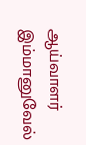ஆய்வாளர் இம்மானுவேல்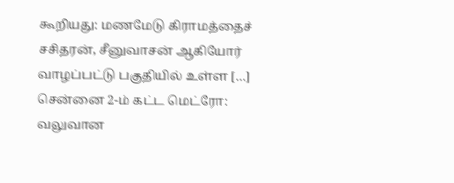கூறியது: மணமேடு கிராமத்தைச் சசிதரன், சீனுவாசன் ஆகியோர் வாழப்பட்டு பகுதியில் உள்ள […]
சென்னை 2-ம் கட்ட மெட்ரோ: வலுவான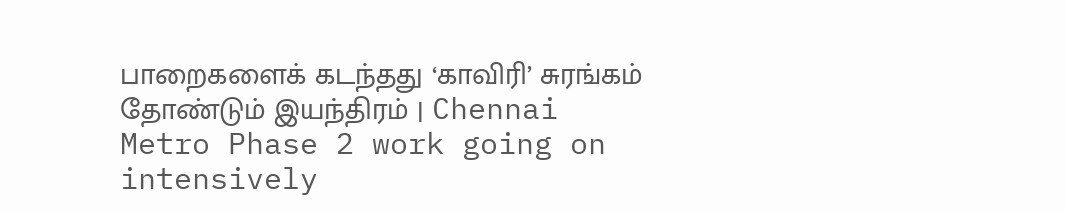பாறைகளைக் கடந்தது ‘காவிரி’ சுரங்கம் தோண்டும் இயந்திரம் | Chennai Metro Phase 2 work going on intensively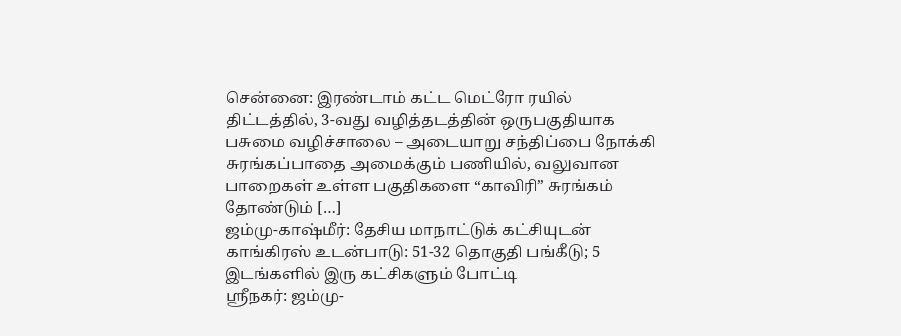சென்னை: இரண்டாம் கட்ட மெட்ரோ ரயில் திட்டத்தில், 3-வது வழித்தடத்தின் ஒருபகுதியாக பசுமை வழிச்சாலை – அடையாறு சந்திப்பை நோக்கி சுரங்கப்பாதை அமைக்கும் பணியில், வலுவான பாறைகள் உள்ள பகுதிகளை “காவிரி” சுரங்கம் தோண்டும் […]
ஜம்மு-காஷ்மீர்: தேசிய மாநாட்டுக் கட்சியுடன் காங்கிரஸ் உடன்பாடு: 51-32 தொகுதி பங்கீடு; 5 இடங்களில் இரு கட்சிகளும் போட்டி
ஸ்ரீநகர்: ஜம்மு-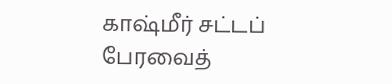காஷ்மீர் சட்டப் பேரவைத்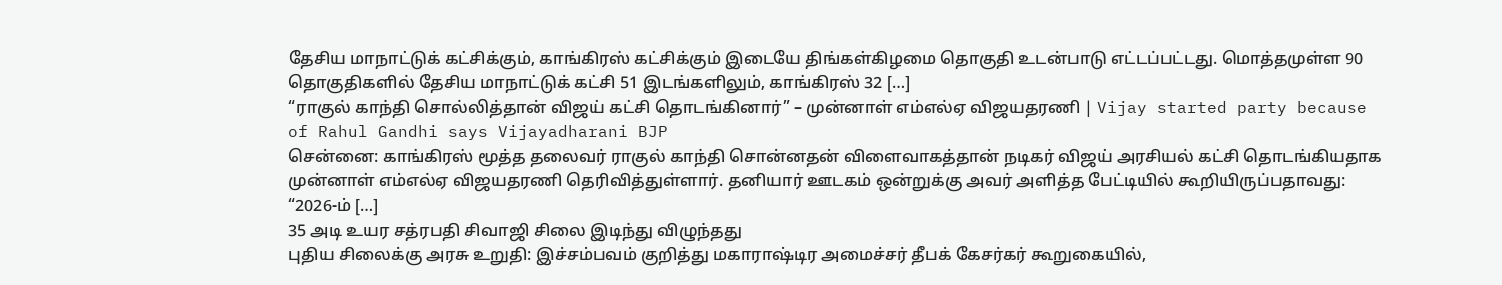தேசிய மாநாட்டுக் கட்சிக்கும், காங்கிரஸ் கட்சிக்கும் இடையே திங்கள்கிழமை தொகுதி உடன்பாடு எட்டப்பட்டது. மொத்தமுள்ள 90 தொகுதிகளில் தேசிய மாநாட்டுக் கட்சி 51 இடங்களிலும், காங்கிரஸ் 32 […]
“ராகுல் காந்தி சொல்லித்தான் விஜய் கட்சி தொடங்கினார்” – முன்னாள் எம்எல்ஏ விஜயதரணி | Vijay started party because of Rahul Gandhi says Vijayadharani BJP
சென்னை: காங்கிரஸ் மூத்த தலைவர் ராகுல் காந்தி சொன்னதன் விளைவாகத்தான் நடிகர் விஜய் அரசியல் கட்சி தொடங்கியதாக முன்னாள் எம்எல்ஏ விஜயதரணி தெரிவித்துள்ளார். தனியார் ஊடகம் ஒன்றுக்கு அவர் அளித்த பேட்டியில் கூறியிருப்பதாவது: “2026-ம் […]
35 அடி உயர சத்ரபதி சிவாஜி சிலை இடிந்து விழுந்தது
புதிய சிலைக்கு அரசு உறுதி: இச்சம்பவம் குறித்து மகாராஷ்டிர அமைச்சர் தீபக் கேசர்கர் கூறுகையில்,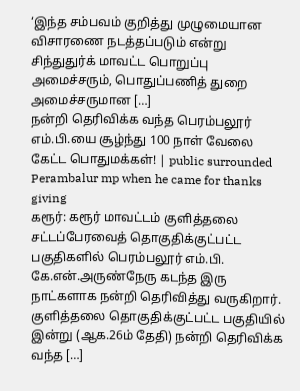‘இந்த சம்பவம் குறித்து முழுமையான விசாரணை நடத்தப்படும் என்று சிந்துதுர்க் மாவட்ட பொறுப்பு அமைச்சரும், பொதுப்பணித் துறை அமைச்சருமான […]
நன்றி தெரிவிக்க வந்த பெரம்பலூர் எம்.பி.யை சூழ்ந்து 100 நாள் வேலை கேட்ட பொதுமக்கள்! | public surrounded Perambalur mp when he came for thanks giving
கரூர்: கரூர் மாவட்டம் குளித்தலை சட்டப்பேரவைத் தொகுதிக்குட்பட்ட பகுதிகளில் பெரம்பலூர் எம்.பி. கே.என்.அருண்நேரு கடந்த இரு நாட்களாக நன்றி தெரிவித்து வருகிறார். குளித்தலை தொகுதிக்குட்பட்ட பகுதியில் இன்று (ஆக.26ம் தேதி) நன்றி தெரிவிக்க வந்த […]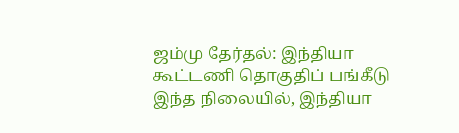ஜம்மு தேர்தல்: இந்தியா கூட்டணி தொகுதிப் பங்கீடு
இந்த நிலையில், இந்தியா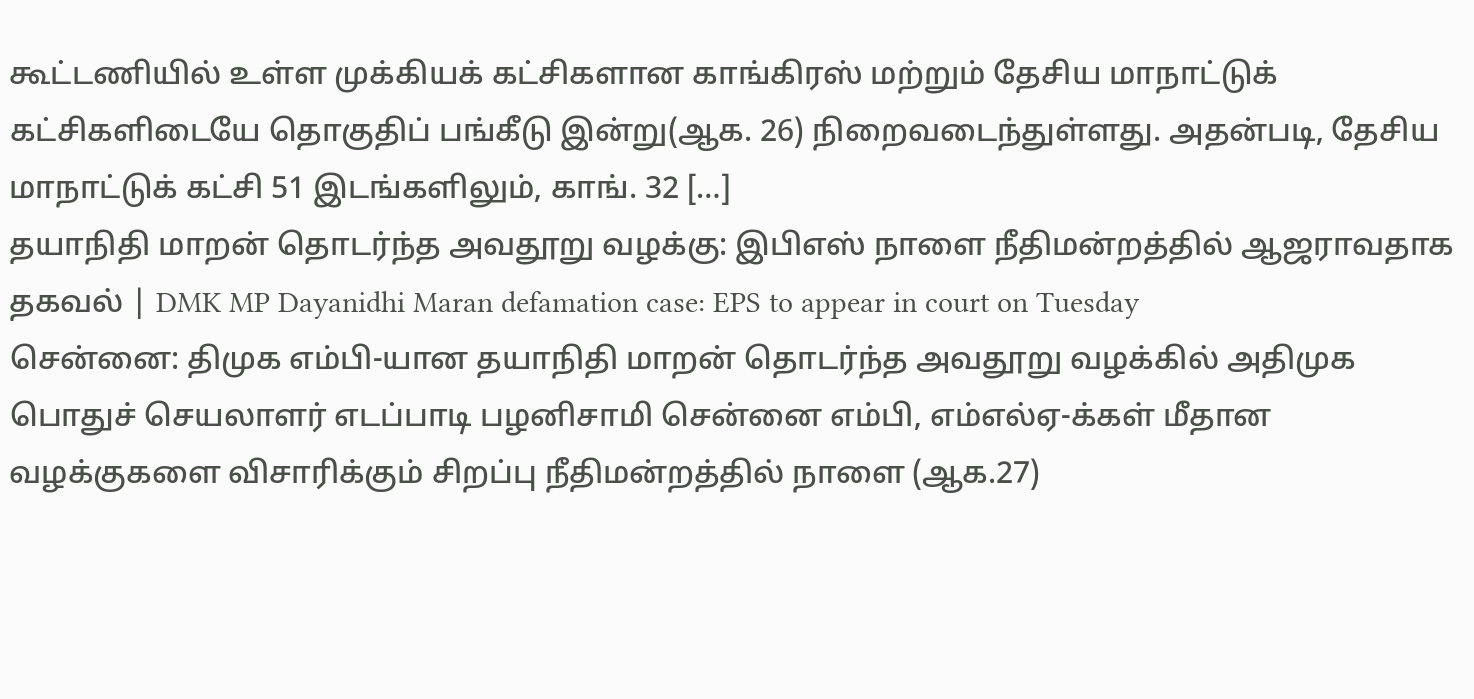கூட்டணியில் உள்ள முக்கியக் கட்சிகளான காங்கிரஸ் மற்றும் தேசிய மாநாட்டுக் கட்சிகளிடையே தொகுதிப் பங்கீடு இன்று(ஆக. 26) நிறைவடைந்துள்ளது. அதன்படி, தேசிய மாநாட்டுக் கட்சி 51 இடங்களிலும், காங். 32 […]
தயாநிதி மாறன் தொடர்ந்த அவதூறு வழக்கு: இபிஎஸ் நாளை நீதிமன்றத்தில் ஆஜராவதாக தகவல் | DMK MP Dayanidhi Maran defamation case: EPS to appear in court on Tuesday
சென்னை: திமுக எம்பி-யான தயாநிதி மாறன் தொடர்ந்த அவதூறு வழக்கில் அதிமுக பொதுச் செயலாளர் எடப்பாடி பழனிசாமி சென்னை எம்பி, எம்எல்ஏ-க்கள் மீதான வழக்குகளை விசாரிக்கும் சிறப்பு நீதிமன்றத்தில் நாளை (ஆக.27)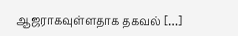ஆஜராகவுள்ளதாக தகவல் […]